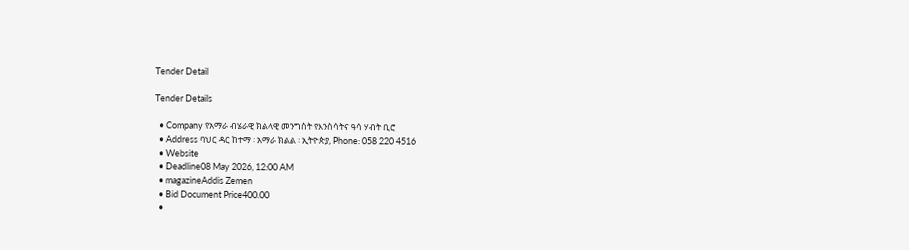Tender Detail

Tender Details

  • Company የአማራ ብሄራዊ ክልላዊ መንግስት የእንስሳትና ዓሳ ሃብት ቢሮ
  • Address ባህር ዳር ከተማ ፡ አማራ ክልል ፡ ኢትዮጵያ, Phone: 058 220 4516
  • Website
  • Deadline08 May 2026, 12:00 AM
  • magazineAddis Zemen
  • Bid Document Price400.00
  •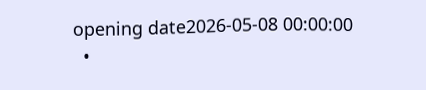opening date2026-05-08 00:00:00
  •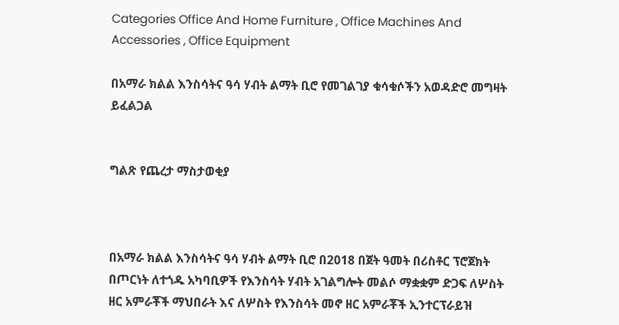Categories Office And Home Furniture , Office Machines And Accessories , Office Equipment

በአማራ ክልል እንስሳትና ዓሳ ሃብት ልማት ቢሮ የመገልገያ ቁሳቁሶችን አወዳድሮ መግዛት ይፈልጋል


ግልጽ የጨረታ ማስታወቂያ



በአማራ ክልል እንስሳትና ዓሳ ሃብት ልማት ቢሮ በ2018 በጀት ዓመት በሪስቶር ፕሮጀክት በጦርነት ለተጎዱ አካባቢዎች የእንስሳት ሃብት አገልግሎት መልሶ ማቋቋም ድጋፍ ለሦስት ዘር አምራቾች ማህበራት እና ለሦስት የእንስሳት መኖ ዘር አምራቾች ኢንተርፕራይዝ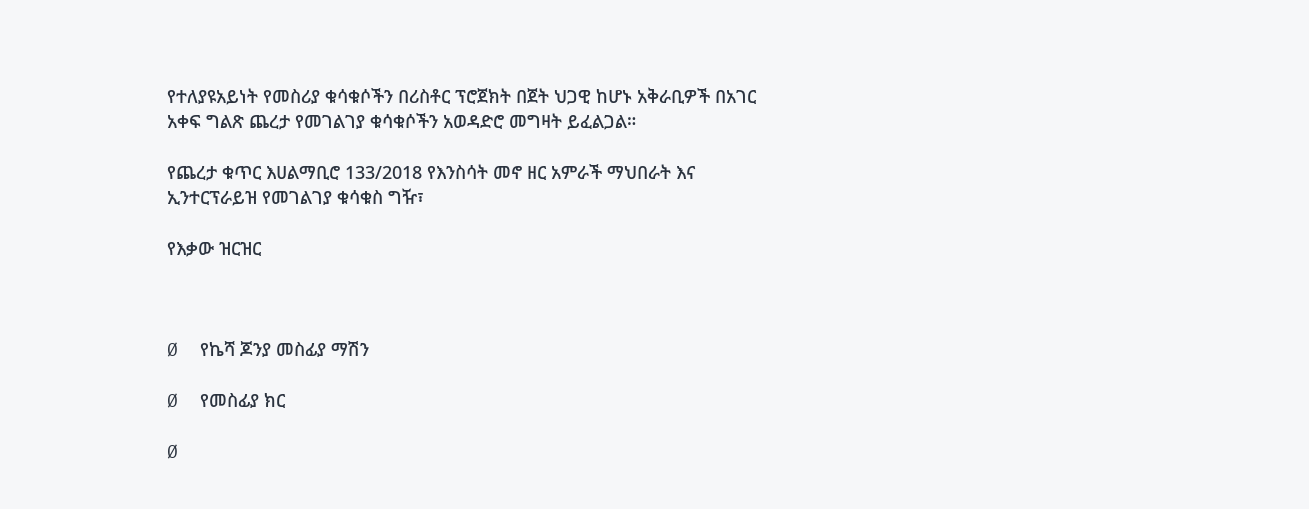የተለያዩአይነት የመስሪያ ቁሳቁሶችን በሪስቶር ፕሮጀክት በጀት ህጋዊ ከሆኑ አቅራቢዎች በአገር አቀፍ ግልጽ ጨረታ የመገልገያ ቁሳቁሶችን አወዳድሮ መግዛት ይፈልጋል።

የጨረታ ቁጥር እሀልማቢሮ 133/2018 የእንስሳት መኖ ዘር አምራች ማህበራት እና ኢንተርፕራይዝ የመገልገያ ቁሳቁስ ግዥ፣

የእቃው ዝርዝር



Ø  የኬሻ ጆንያ መስፊያ ማሽን

Ø  የመስፊያ ክር

Ø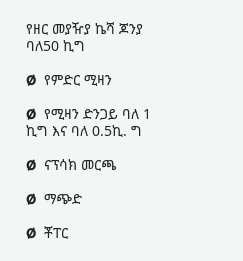የዘር መያዥያ ኬሻ ጆንያ ባለ50 ኪግ

Ø  የምድር ሚዛን

Ø  የሚዛን ድንጋይ ባለ 1 ኪግ እና ባለ 0.5ኪ. ግ

Ø  ናፕሳክ መርጫ

Ø  ማጭድ

Ø  ቾፐር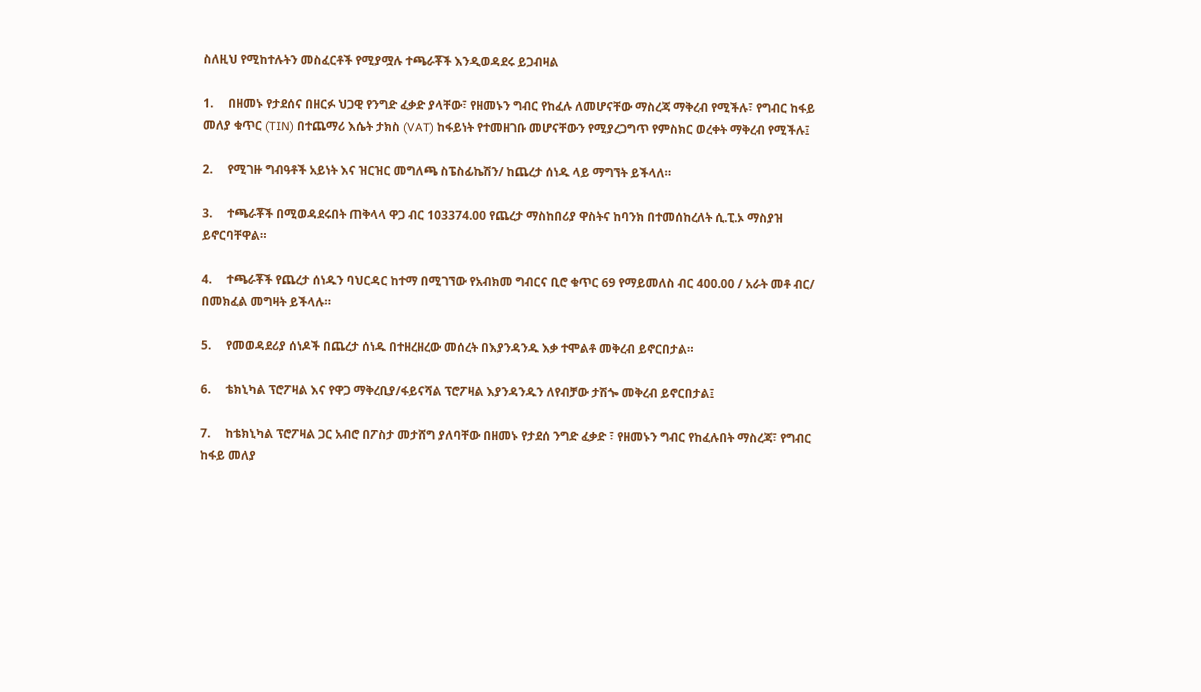ስለዚህ የሚከተሉትን መስፈርቶች የሚያሟሉ ተጫራቾች እንዲወዳደሩ ይጋብዛል

1.     በዘመኑ የታደሰና በዘርፉ ህጋዊ የንግድ ፈቃድ ያላቸው፣ የዘመኑን ግብር የከፈሉ ለመሆናቸው ማስረጃ ማቅረብ የሚችሉ፣ የግብር ከፋይ መለያ ቁጥር (TIN) በተጨማሪ እሴት ታክስ (VAT) ከፋይነት የተመዘገቡ መሆናቸውን የሚያረጋግጥ የምስክር ወረቀት ማቅረብ የሚችሉ፤

2.     የሚገዙ ግብዓቶች አይነት እና ዝርዝር መግለጫ ስፔስፊኬሽን/ ከጨረታ ሰነዱ ላይ ማግኘት ይችላለ።

3.     ተጫራቾች በሚወዳደሩበት ጠቅላላ ዋጋ ብር 103374.00 የጨረታ ማስከበሪያ ዋስትና ከባንክ በተመሰከረለት ሲ.ፒ.ኦ ማስያዝ ይኖርባቸዋል።

4.     ተጫራቾች የጨረታ ሰነዱን ባህርዳር ከተማ በሚገኘው የአብክመ ግብርና ቢሮ ቁጥር 69 የማይመለስ ብር 400.00 / አራት መቶ ብር/ በመክፈል መግዛት ይችላሉ።

5.     የመወዳደሪያ ሰነዶች በጨረታ ሰነዱ በተዘረዘረው መሰረት በእያንዳንዱ እቃ ተሞልቶ መቅረብ ይኖርበታል።

6.     ቴክኒካል ፕሮፖዛል እና የዋጋ ማቅረቢያ/ፋይናሻል ፕሮፖዛል እያንዳንዱን ለየብቻው ታሽጐ መቅረብ ይኖርበታል፤

7.     ከቴክኒካል ፕሮፖዛል ጋር አብሮ በፖስታ መታሸግ ያለባቸው በዘመኑ የታደሰ ንግድ ፈቃድ ፣ የዘመኑን ግብር የከፈሉበት ማስረጃ፣ የግብር ከፋይ መለያ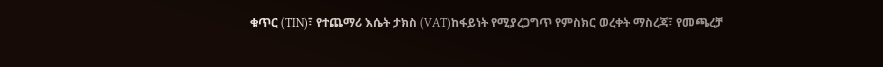ቁጥር (TIN)፣ የተጨማሪ እሴት ታክስ (VAT)ከፋይነት የሚያረጋግጥ የምስክር ወረቀት ማስረጃ፣ የመጫረቻ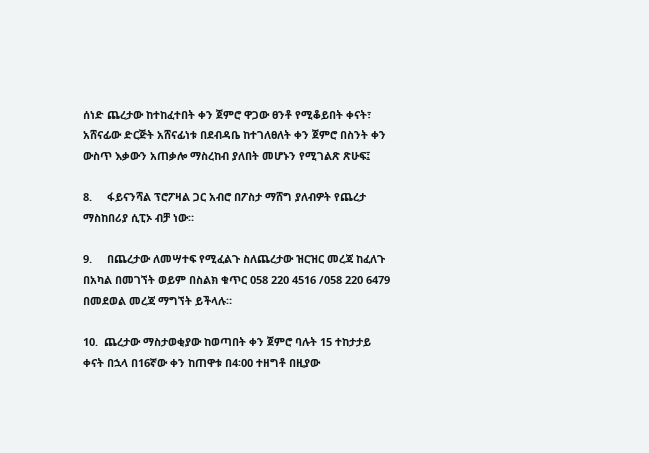ሰነድ ጨረታው ከተከፈተበት ቀን ጀምሮ ዋጋው ፀንቶ የሚቆይበት ቀናት፣ አሸናፊው ድርጅት አሸናፊነቱ በደብዳቤ ከተገለፀለት ቀን ጀምሮ በስንት ቀን ውስጥ እቃውን አጠቃሎ ማስረከብ ያለበት መሆኑን የሚገልጽ ጽሁፍ፤

8.     ፋይናንሻል ፕሮፖዛል ጋር አብሮ በፖስታ ማሸግ ያለብዎት የጨረታ ማስከበሪያ ሲፒኦ ብቻ ነው።

9.     በጨረታው ለመሣተፍ የሚፈልጉ ስለጨረታው ዝርዝር መረጃ ከፈለጉ በአካል በመገኘት ወይም በስልክ ቁጥር 058 220 4516 /058 220 6479 በመደወል መረጃ ማግኘት ይችላሉ።

10.  ጨረታው ማስታወቂያው ከወጣበት ቀን ጀምሮ ባሉት 15 ተከታታይ ቀናት በኋላ በ16ኛው ቀን ከጠዋቱ በ4፡00 ተዘግቶ በዚያው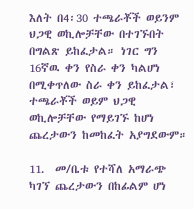እለት በ4፡30 ተጫራቾች ወይንም ህጋዊ ወኪሎቻቸው በተገኙበት በግልጽ ይከፈታል። ነገር ግን 16ኛዉ ቀን የስራ ቀን ካልሆነ በሚቀጥለው ስራ ቀን ይከፈታል፣ ተጫራቾች ወይም ህጋዊ ወኪሎቻቸው የማይገኙ ከሆነ ጨረታውን ከመከፈት አያግደውም።

11.  መ/ቤቱ የተሻለ አማራጭ ካገኘ ጨረታውን በከፊልም ሆነ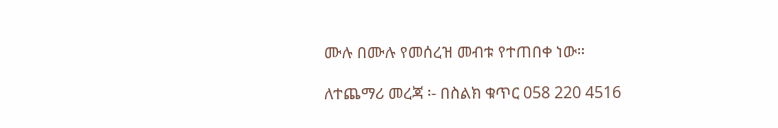ሙሉ በሙሉ የመሰረዝ መብቱ የተጠበቀ ነው።

ለተጨማሪ መረጃ ፡- በስልክ ቁጥር 058 220 4516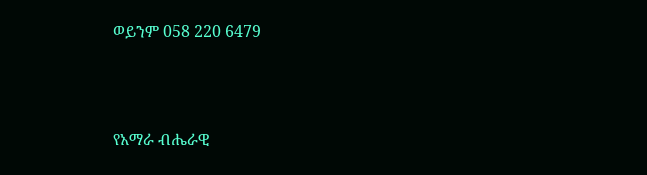ወይንም 058 220 6479



የአማራ ብሔራዊ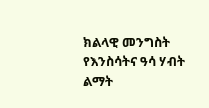ክልላዊ መንግስት የእንስሳትና ዓሳ ሃብት ልማት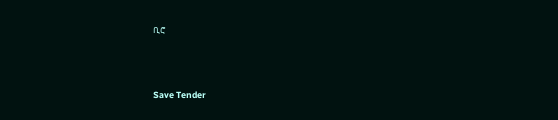ቢሮ



Save Tender